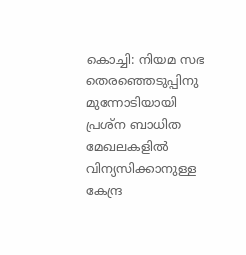കൊച്ചി: നിയമ സഭ തെരഞ്ഞെടുപ്പിനു മുന്നോടിയായി പ്രശ്ന ബാധിത മേഖലകളിൽ വിന്യസിക്കാനുള്ള കേന്ദ്ര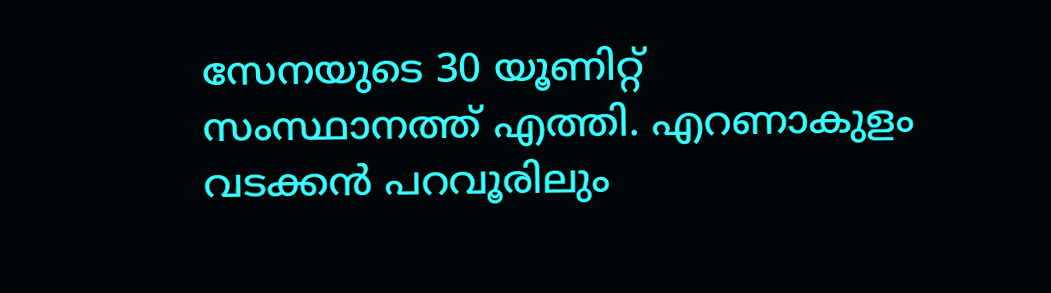സേനയുടെ 30 യൂണിറ്റ് സംസ്ഥാനത്ത് എത്തി. എറണാകുളം വടക്കൻ പറവൂരിലും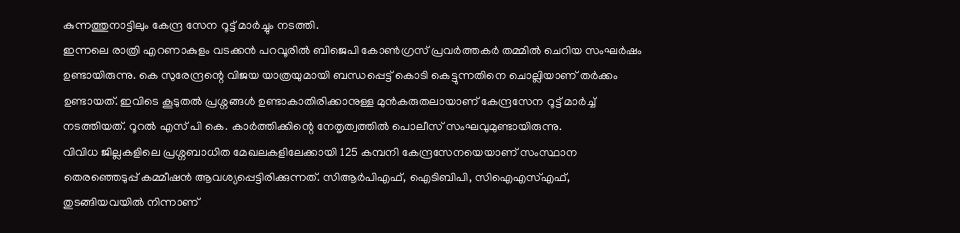കുന്നത്തുനാട്ടിലും കേന്ദ്ര സേന റൂട്ട് മാർച്ചും നടത്തി.
ഇന്നലെ രാത്രി എറണാകുളം വടക്കൻ പറവൂരിൽ ബിജെപി കോൺഗ്രസ് പ്രവർത്തകർ തമ്മിൽ ചെറിയ സംഘർഷം ഉണ്ടായിരുന്നു. കെ സുരേന്ദ്രന്റെ വിജയ യാത്രയുമായി ബന്ധപ്പെട്ട് കൊടി കെട്ടുന്നതിനെ ചൊല്ലിയാണ് തർക്കം ഉണ്ടായത്. ഇവിടെ കൂടുതൽ പ്രശ്നങ്ങൾ ഉണ്ടാകാതിരിക്കാനുള്ള മുൻകരുതലായാണ് കേന്ദ്രസേന റൂട്ട് മാർച്ച് നടത്തിയത്. റൂറൽ എസ് പി കെ. കാർത്തിക്കിന്റെ നേതൃത്വത്തിൽ പൊലീസ് സംഘവുമുണ്ടായിരുന്നു.
വിവിധ ജില്ലകളിലെ പ്രശ്നബാധിത മേഖലകളിലേക്കായി 125 കമ്പനി കേന്ദ്രസേനയെയാണ് സംസ്ഥാന തെരഞ്ഞെടുപ്പ് കമ്മീഷൻ ആവശ്യപ്പെട്ടിരിക്കുന്നത്. സിആർപിഎഫ്, ഐടിബിപി, സിഐഎസ്എഫ്, തുടങ്ങിയവയിൽ നിന്നാണ്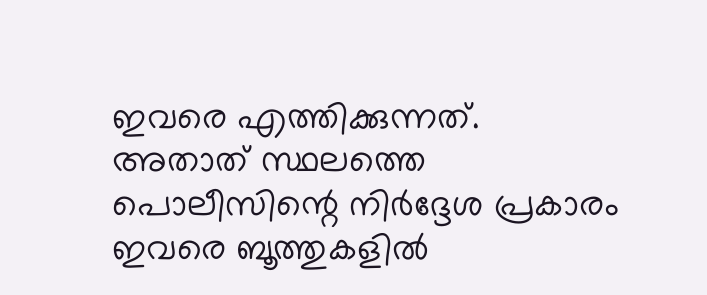ഇവരെ എത്തിക്കുന്നത്. അതാത് സ്ഥലത്തെ പൊലീസിന്റെ നിർദ്ദേശ പ്രകാരം ഇവരെ ബൂത്തുകളിൽ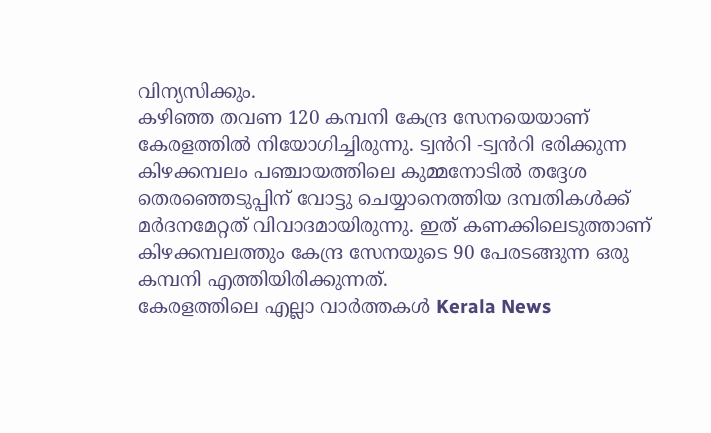വിന്യസിക്കും.
കഴിഞ്ഞ തവണ 120 കമ്പനി കേന്ദ്ര സേനയെയാണ് കേരളത്തിൽ നിയോഗിച്ചിരുന്നു. ട്വൻറി -ട്വൻറി ഭരിക്കുന്ന കിഴക്കമ്പലം പഞ്ചായത്തിലെ കുമ്മനോടിൽ തദ്ദേശ തെരഞ്ഞെടുപ്പിന് വോട്ടു ചെയ്യാനെത്തിയ ദമ്പതികൾക്ക് മർദനമേറ്റത് വിവാദമായിരുന്നു. ഇത് കണക്കിലെടുത്താണ് കിഴക്കമ്പലത്തും കേന്ദ്ര സേനയുടെ 90 പേരടങ്ങുന്ന ഒരു കമ്പനി എത്തിയിരിക്കുന്നത്.
കേരളത്തിലെ എല്ലാ വാർത്തകൾ Kerala News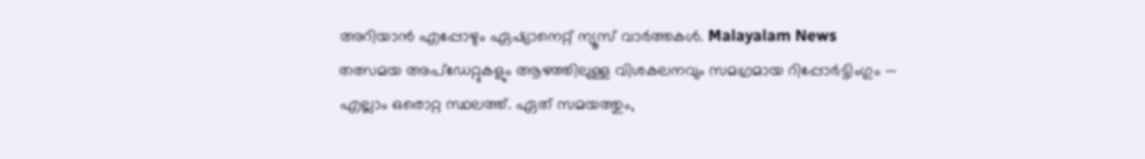അറിയാൻ എപ്പോഴും ഏഷ്യാനെറ്റ് ന്യൂസ് വാർത്തകൾ. Malayalam News തത്സമയ അപ്ഡേറ്റുകളും ആഴത്തിലുള്ള വിശകലനവും സമഗ്രമായ റിപ്പോർട്ടിംഗും — എല്ലാം ഒരൊറ്റ സ്ഥലത്ത്. ഏത് സമയത്തും,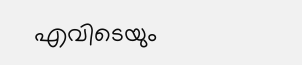എവിടെയും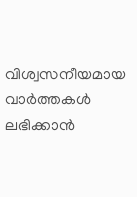വിശ്വസനീയമായ വാർത്തകൾ ലഭിക്കാൻ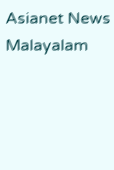Asianet News Malayalam